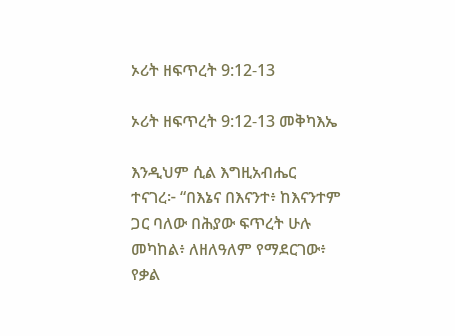ኦሪት ዘፍጥረት 9:12-13

ኦሪት ዘፍጥረት 9:12-13 መቅካእኤ

እንዲህም ሲል እግዚአብሔር ተናገረ፦ “በእኔና በእናንተ፥ ከእናንተም ጋር ባለው በሕያው ፍጥረት ሁሉ መካከል፥ ለዘለዓለም የማደርገው፥ የቃል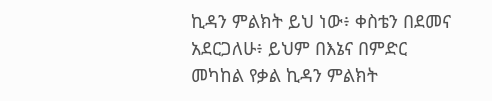ኪዳን ምልክት ይህ ነው፥ ቀስቴን በደመና አደርጋለሁ፥ ይህም በእኔና በምድር መካከል የቃል ኪዳን ምልክት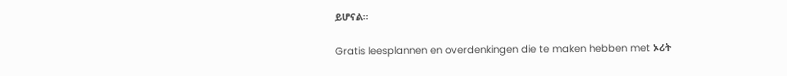ይሆናል።

Gratis leesplannen en overdenkingen die te maken hebben met ኦሪት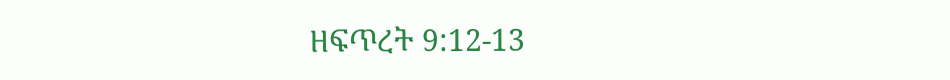ዘፍጥረት 9:12-13